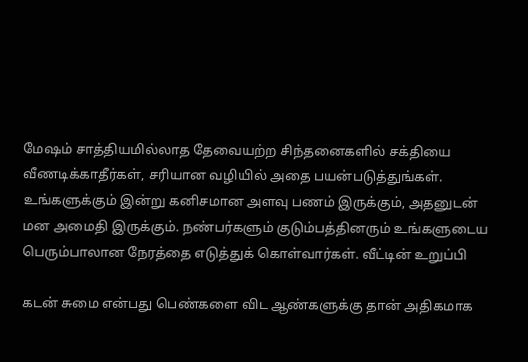மேஷம் சாத்தியமில்லாத தேவையற்ற சிந்தனைகளில் சக்தியை வீணடிக்காதீர்கள், சரியான வழியில் அதை பயன்படுத்துங்கள். உங்களுக்கும் இன்று கனிசமான அளவு பணம் இருக்கும், அதனுடன் மன அமைதி இருக்கும். நண்பர்களும் குடும்பத்தினரும் உங்களுடைய பெரும்பாலான நேரத்தை எடுத்துக் கொள்வார்கள். வீட்டின் உறுப்பி

கடன் சுமை என்பது பெண்களை விட ஆண்களுக்கு தான் அதிகமாக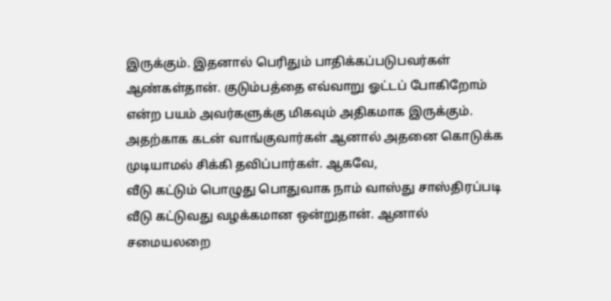இருக்கும். இதனால் பெரிதும் பாதிக்கப்படுபவர்கள் ஆண்கள்தான். குடும்பத்தை எவ்வாறு ஓட்டப் போகிறோம் என்ற பயம் அவர்களுக்கு மிகவும் அதிகமாக இருக்கும். அதற்காக கடன் வாங்குவார்கள் ஆனால் அதனை கொடுக்க முடியாமல் சிக்கி தவிப்பார்கள். ஆகவே,
வீடு கட்டும் பொழுது பொதுவாக நாம் வாஸ்து சாஸ்திரப்படி வீடு கட்டுவது வழக்கமான ஒன்றுதான். ஆனால் சமையலறை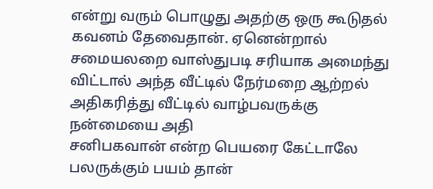என்று வரும் பொழுது அதற்கு ஒரு கூடுதல் கவனம் தேவைதான். ஏனென்றால் சமையலறை வாஸ்துபடி சரியாக அமைந்து விட்டால் அந்த வீட்டில் நேர்மறை ஆற்றல் அதிகரித்து வீட்டில் வாழ்பவருக்கு நன்மையை அதி
சனிபகவான் என்ற பெயரை கேட்டாலே பலருக்கும் பயம் தான்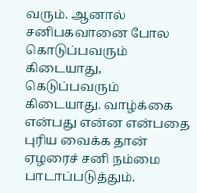வரும். ஆனால் சனிபகவானை போல கொடுப்பவரும் கிடையாது, கெடுப்பவரும் கிடையாது. வாழ்க்கை என்பது என்ன என்பதை புரிய வைக்க தான் ஏழரைச் சனி நம்மை பாடாப்படுத்தும்.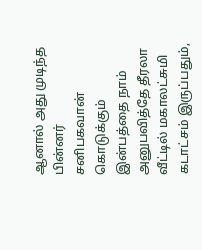ஆனால் அது முடிந்த பின்னர் சனிபகவான் கொடுக்கும் இன்பத்தை நாம் அனுபவித்தே தீரலா
வீட்டில் மகாலட்சுமி கடாட்சம் இருப்பதும்,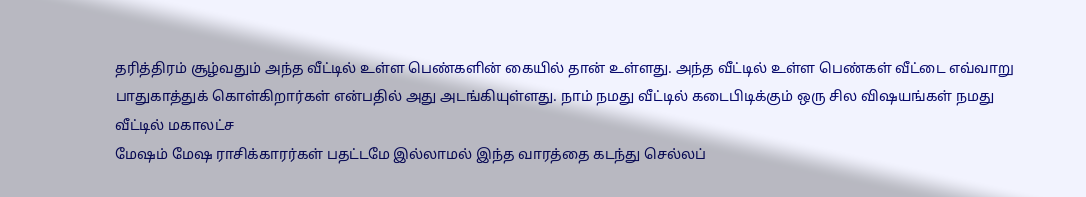தரித்திரம் சூழ்வதும் அந்த வீட்டில் உள்ள பெண்களின் கையில் தான் உள்ளது. அந்த வீட்டில் உள்ள பெண்கள் வீட்டை எவ்வாறு பாதுகாத்துக் கொள்கிறார்கள் என்பதில் அது அடங்கியுள்ளது. நாம் நமது வீட்டில் கடைபிடிக்கும் ஒரு சில விஷயங்கள் நமது வீட்டில் மகாலட்ச
மேஷம் மேஷ ராசிக்காரர்கள் பதட்டமே இல்லாமல் இந்த வாரத்தை கடந்து செல்லப்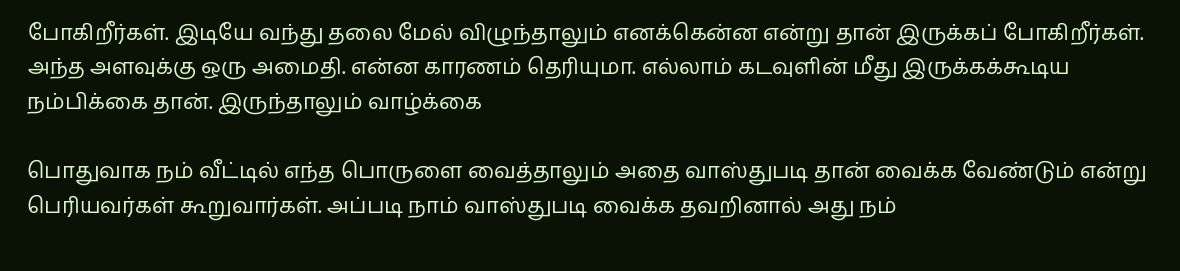போகிறீர்கள். இடியே வந்து தலை மேல் விழுந்தாலும் எனக்கென்ன என்று தான் இருக்கப் போகிறீர்கள். அந்த அளவுக்கு ஒரு அமைதி. என்ன காரணம் தெரியுமா. எல்லாம் கடவுளின் மீது இருக்கக்கூடிய நம்பிக்கை தான். இருந்தாலும் வாழ்க்கை

பொதுவாக நம் வீட்டில் எந்த பொருளை வைத்தாலும் அதை வாஸ்துபடி தான் வைக்க வேண்டும் என்று பெரியவர்கள் கூறுவார்கள். அப்படி நாம் வாஸ்துபடி வைக்க தவறினால் அது நம்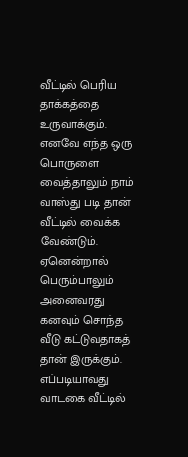வீட்டில் பெரிய தாக்கத்தை உருவாக்கும். எனவே எந்த ஒரு பொருளை வைத்தாலும் நாம் வாஸ்து படி தான் வீட்டில் வைக்க வேண்டும். ஏனென்றால்
பெரும்பாலும் அனைவரது கனவும் சொந்த வீடு கட்டுவதாகத் தான் இருக்கும். எப்படியாவது வாடகை வீட்டில்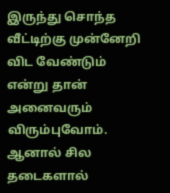இருந்து சொந்த வீட்டிற்கு முன்னேறி விட வேண்டும் என்று தான் அனைவரும் விரும்புவோம். ஆனால் சில தடைகளால்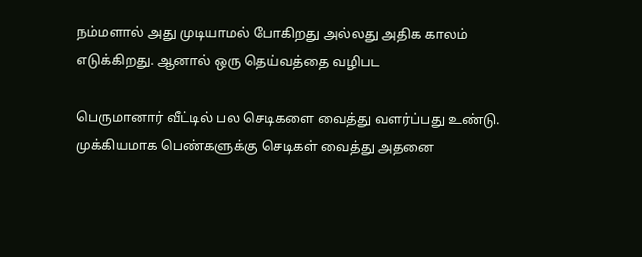நம்மளால் அது முடியாமல் போகிறது அல்லது அதிக காலம் எடுக்கிறது. ஆனால் ஒரு தெய்வத்தை வழிபட

பெருமானார் வீட்டில் பல செடிகளை வைத்து வளர்ப்பது உண்டு. முக்கியமாக பெண்களுக்கு செடிகள் வைத்து அதனை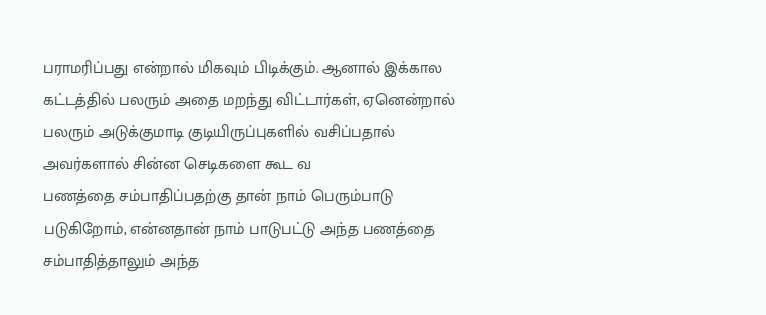பராமரிப்பது என்றால் மிகவும் பிடிக்கும். ஆனால் இக்கால கட்டத்தில் பலரும் அதை மறந்து விட்டார்கள், ஏனென்றால் பலரும் அடுக்குமாடி குடியிருப்புகளில் வசிப்பதால் அவர்களால் சின்ன செடிகளை கூட வ
பணத்தை சம்பாதிப்பதற்கு தான் நாம் பெரும்பாடு படுகிறோம், என்னதான் நாம் பாடுபட்டு அந்த பணத்தை சம்பாதித்தாலும் அந்த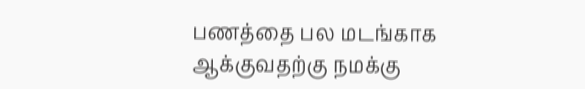பணத்தை பல மடங்காக ஆக்குவதற்கு நமக்கு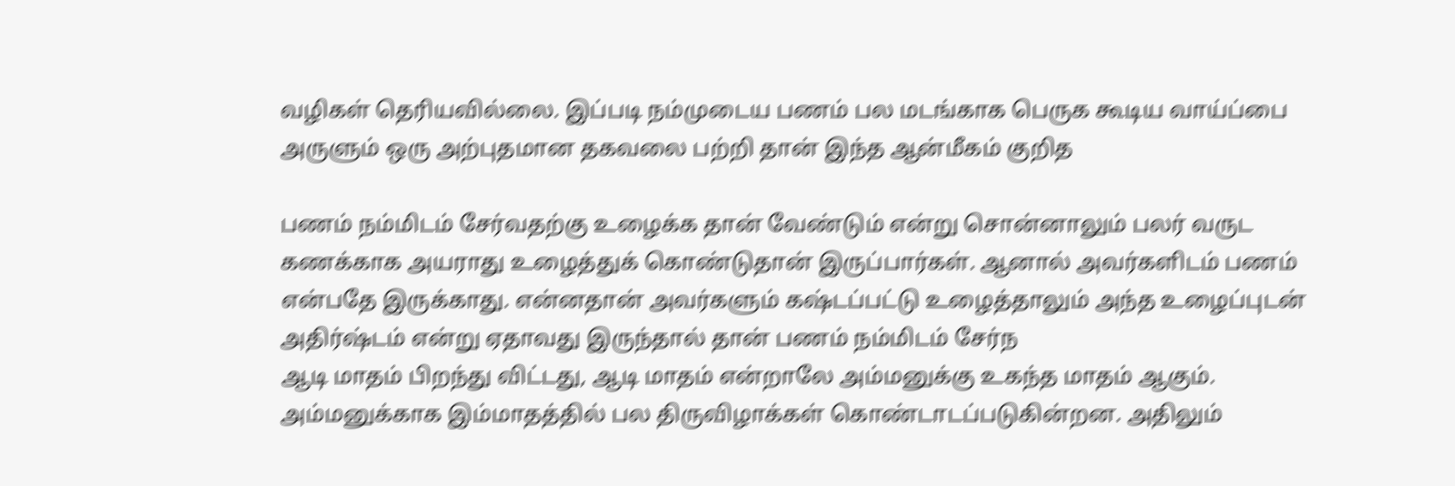வழிகள் தெரியவில்லை. இப்படி நம்முடைய பணம் பல மடங்காக பெருக கூடிய வாய்ப்பை அருளும் ஒரு அற்புதமான தகவலை பற்றி தான் இந்த ஆன்மீகம் குறித

பணம் நம்மிடம் சேர்வதற்கு உழைக்க தான் வேண்டும் என்று சொன்னாலும் பலர் வருட கணக்காக அயராது உழைத்துக் கொண்டுதான் இருப்பார்கள். ஆனால் அவர்களிடம் பணம் என்பதே இருக்காது. என்னதான் அவர்களும் கஷ்டப்பட்டு உழைத்தாலும் அந்த உழைப்புடன் அதிர்ஷ்டம் என்று ஏதாவது இருந்தால் தான் பணம் நம்மிடம் சேர்ந
ஆடி மாதம் பிறந்து விட்டது, ஆடி மாதம் என்றாலே அம்மனுக்கு உகந்த மாதம் ஆகும். அம்மனுக்காக இம்மாதத்தில் பல திருவிழாக்கள் கொண்டாடப்படுகின்றன. அதிலும்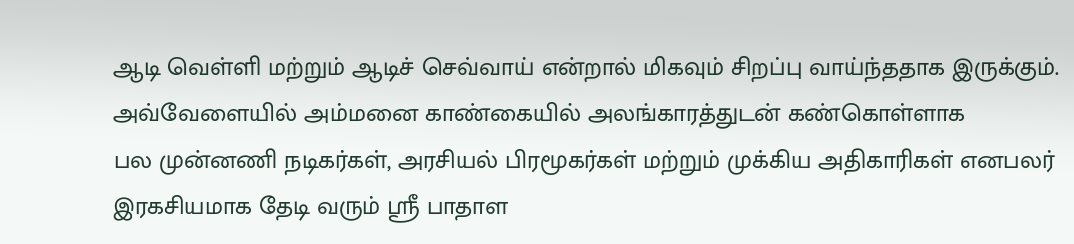ஆடி வெள்ளி மற்றும் ஆடிச் செவ்வாய் என்றால் மிகவும் சிறப்பு வாய்ந்ததாக இருக்கும். அவ்வேளையில் அம்மனை காண்கையில் அலங்காரத்துடன் கண்கொள்ளாக
பல முன்னணி நடிகர்கள், அரசியல் பிரமூகர்கள் மற்றும் முக்கிய அதிகாரிகள் எனபலர் இரகசியமாக தேடி வரும் ஸ்ரீ பாதாள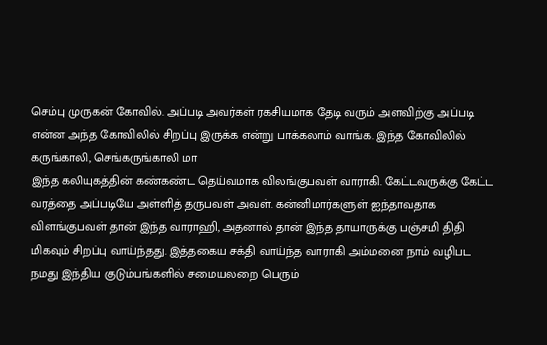செம்பு முருகன் கோவில். அப்படி அவர்கள் ரகசியமாக தேடி வரும் அளவிற்கு அப்படி என்ன அந்த கோவிலில் சிறப்பு இருக்க என்று பாக்கலாம் வாங்க. இந்த கோவிலில் கருங்காலி, செங்கருங்காலி மா
இந்த கலியுகத்தின் கண்கண்ட தெய்வமாக விலங்குபவள் வாராகி. கேட்டவருக்கு கேட்ட வரத்தை அப்படியே அள்ளித் தருபவள் அவள். கன்னிமார்களுள் ஐந்தாவதாக விளங்குபவள் தான் இந்த வாராஹி, அதனால் தான் இந்த தாயாருக்கு பஞ்சமி திதி மிகவும் சிறப்பு வாய்ந்தது. இத்தகைய சக்தி வாய்ந்த வாராகி அம்மனை நாம் வழிபட
நமது இந்திய குடும்பங்களில் சமையலறை பெரும்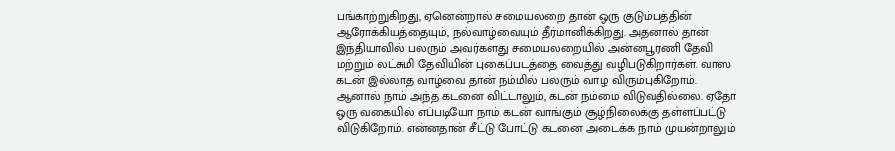பங்காற்றுகிறது, ஏனென்றால் சமையலறை தான் ஒரு குடும்பத்தின் ஆரோக்கியத்தையும், நல்வாழ்வையும் தீர்மானிக்கிறது. அதனால் தான் இந்தியாவில் பலரும் அவர்களது சமையலறையில் அன்னபூரணி தேவி மற்றும் லட்சுமி தேவியின் புகைப்படத்தை வைத்து வழிபடுகிறார்கள். வாஸ
கடன் இல்லாத வாழ்வை தான் நம்மில் பலரும் வாழ விரும்புகிறோம். ஆனால் நாம் அந்த கடனை விட்டாலும், கடன் நம்மை விடுவதில்லை. ஏதோ ஒரு வகையில் எப்படியோ நாம் கடன் வாங்கும் சூழ்நிலைக்கு தள்ளப்பட்டு விடுகிறோம். என்னதான் சீட்டு போட்டு கடனை அடைக்க நாம் முயன்றாலும்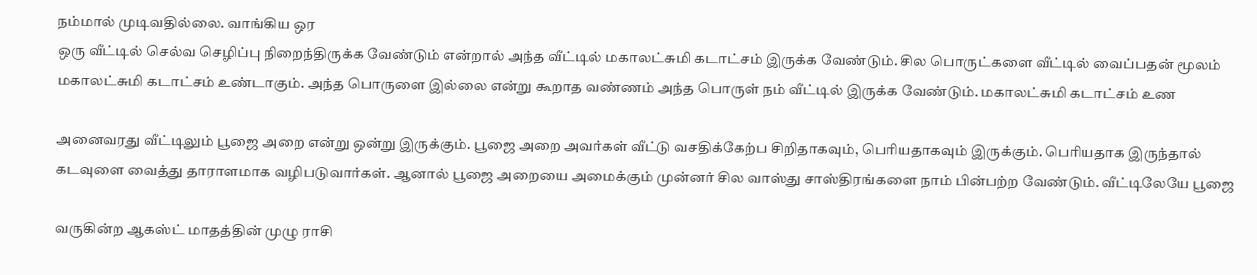நம்மால் முடிவதில்லை. வாங்கிய ஒர
ஒரு வீட்டில் செல்வ செழிப்பு நிறைந்திருக்க வேண்டும் என்றால் அந்த வீட்டில் மகாலட்சுமி கடாட்சம் இருக்க வேண்டும். சில பொருட்களை வீட்டில் வைப்பதன் மூலம் மகாலட்சுமி கடாட்சம் உண்டாகும். அந்த பொருளை இல்லை என்று கூறாத வண்ணம் அந்த பொருள் நம் வீட்டில் இருக்க வேண்டும். மகாலட்சுமி கடாட்சம் உண

அனைவரது வீட்டிலும் பூஜை அறை என்று ஒன்று இருக்கும். பூஜை அறை அவர்கள் வீட்டு வசதிக்கேற்ப சிறிதாகவும், பெரியதாகவும் இருக்கும். பெரியதாக இருந்தால் கடவுளை வைத்து தாராளமாக வழிபடுவார்கள். ஆனால் பூஜை அறையை அமைக்கும் முன்னர் சில வாஸ்து சாஸ்திரங்களை நாம் பின்பற்ற வேண்டும். வீட்டிலேயே பூஜை

வருகின்ற ஆகஸ்ட் மாதத்தின் முழு ராசி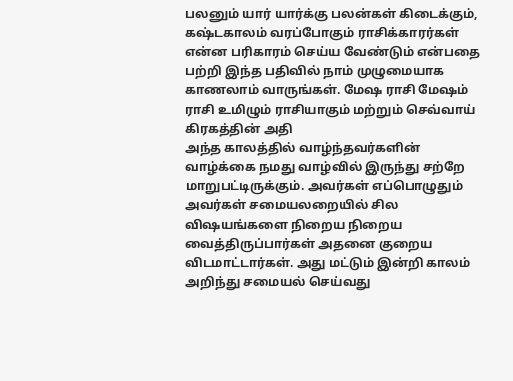பலனும் யார் யார்க்கு பலன்கள் கிடைக்கும், கஷ்டகாலம் வரப்போகும் ராசிக்காரர்கள் என்ன பரிகாரம் செய்ய வேண்டும் என்பதை பற்றி இந்த பதிவில் நாம் முழுமையாக காணலாம் வாருங்கள். மேஷ ராசி மேஷம் ராசி உமிழும் ராசியாகும் மற்றும் செவ்வாய் கிரகத்தின் அதி
அந்த காலத்தில் வாழ்ந்தவர்களின் வாழ்க்கை நமது வாழ்வில் இருந்து சற்றே மாறுபட்டிருக்கும். அவர்கள் எப்பொழுதும் அவர்கள் சமையலறையில் சில விஷயங்களை நிறைய நிறைய வைத்திருப்பார்கள் அதனை குறைய விடமாட்டார்கள். அது மட்டும் இன்றி காலம் அறிந்து சமையல் செய்வது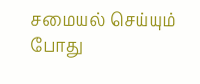சமையல் செய்யும் போது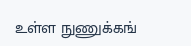உள்ள நுணுக்கங்